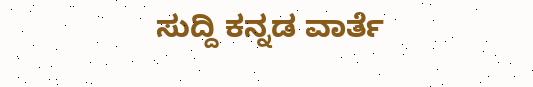ಸುದ್ದಿ ಕನ್ನಡ ವಾರ್ತೆ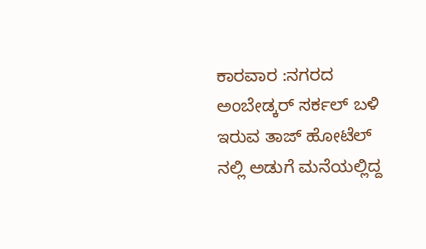ಕಾರವಾರ :ನಗರದ ಅಂಬೇಡ್ಕರ್ ಸರ್ಕಲ್ ಬಳಿ ಇರುವ ತಾಜ್ ಹೋಟೆಲ್ ನಲ್ಲಿ ಅಡುಗೆ ಮನೆಯಲ್ಲಿದ್ದ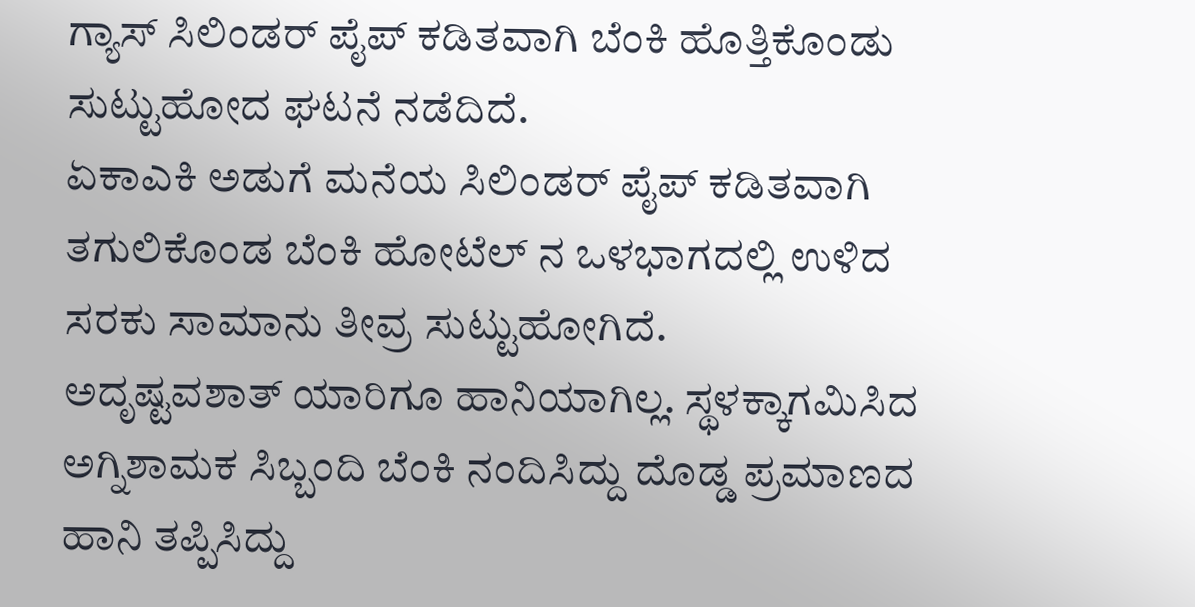ಗ್ಯಾಸ್ ಸಿಲಿಂಡರ್ ಪೈಪ್ ಕಡಿತವಾಗಿ ಬೆಂಕಿ ಹೊತ್ತಿಕೊಂಡು ಸುಟ್ಟುಹೋದ ಘಟನೆ ನಡೆದಿದೆ.
ಏಕಾಎಕಿ ಅಡುಗೆ ಮನೆಯ ಸಿಲಿಂಡರ್ ಪೈಪ್ ಕಡಿತವಾಗಿ ತಗುಲಿಕೊಂಡ ಬೆಂಕಿ ಹೋಟೆಲ್ ನ ಒಳಭಾಗದಲ್ಲಿ ಉಳಿದ ಸರಕು ಸಾಮಾನು ತೀವ್ರ ಸುಟ್ಟುಹೋಗಿದೆ.
ಅದೃಷ್ಟವಶಾತ್ ಯಾರಿಗೂ ಹಾನಿಯಾಗಿಲ್ಲ. ಸ್ಥಳಕ್ಕಾಗಮಿಸಿದ ಅಗ್ನಿಶಾಮಕ ಸಿಬ್ಬಂದಿ ಬೆಂಕಿ ನಂದಿಸಿದ್ದು ದೊಡ್ಡ ಪ್ರಮಾಣದ ಹಾನಿ ತಪ್ಪಿಸಿದ್ದು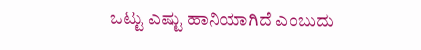ಒಟ್ಟು ಎಷ್ಟು ಹಾನಿಯಾಗಿದೆ ಎಂಬುದು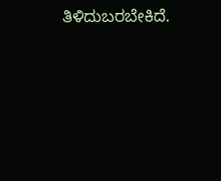ತಿಳಿದುಬರಬೇಕಿದೆ.